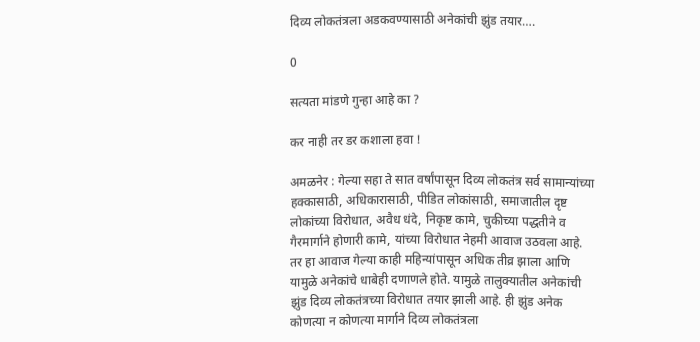दिव्य लोकतंत्रला अडकवण्यासाठी अनेकांची झुंड तयार….

0

सत्यता मांडणे गुन्हा आहे का ?

कर नाही तर डर कशाला हवा !

अमळनेर : गेल्या सहा ते सात वर्षांपासून दिव्य लोकतंत्र सर्व सामान्यांच्या हक्कासाठी, अधिकारासाठी, पीडित लोकांसाठी, समाजातील दृष्ट लोकांच्या विरोधात, अवैध धंदे, निकृष्ट कामे, चुकीच्या पद्धतीने व गैरमार्गाने होणारी कामे, यांच्या विरोधात नेहमी आवाज उठवला आहे. तर हा आवाज गेल्या काही महिन्यांपासून अधिक तीव्र झाला आणि यामुळे अनेकांचे धाबेही दणाणले होते. यामुळे तालुक्यातील अनेकांची झुंड दिव्य लोकतंत्रच्या विरोधात तयार झाली आहे. ही झुंड अनेक कोणत्या न कोणत्या मार्गाने दिव्य लोकतंत्रला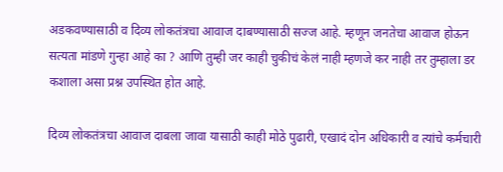अडकवण्यासाठी व दिव्य लोकतंत्रचा आवाज दाबण्यासाठी सज्ज आहे. म्हणून जनतेचा आवाज होऊन सत्यता मांडणे गुन्हा आहे का ? आणि तुम्ही जर काही चुकीचं केलं नाही म्हणजे कर नाही तर तुम्हाला डर कशाला असा प्रश्न उपस्थित होत आहे.

दिव्य लोकतंत्रचा आवाज दाबला जावा यासाठी काही मोठे पुढारी, एखादं दोन अधिकारी व त्यांचे कर्मचारी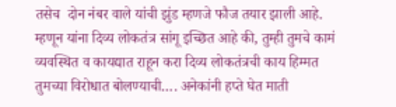तसेच  दोन नंबर वाले यांची झुंड म्हणजे फौज तयार झाली आहे. म्हणून यांना दिव्य लोकतंत्र सांगू इच्छित आहे की, तुम्ही तुमचे कामं व्यवस्थित व कायद्यात राहून करा दिव्य लोकतंत्रची काय हिम्मत तुमच्या विरोधात बोलण्याची…. अनेकांनी हप्ते घेत माती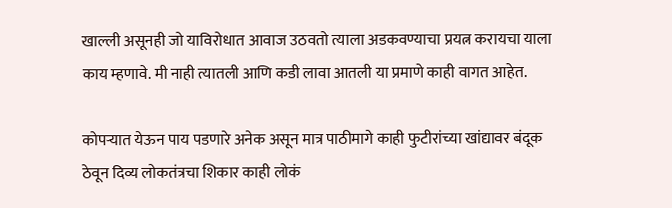खाल्ली असूनही जो याविरोधात आवाज उठवतो त्याला अडकवण्याचा प्रयत्न करायचा याला काय म्हणावे. मी नाही त्यातली आणि कडी लावा आतली या प्रमाणे काही वागत आहेत.

कोपऱ्यात येऊन पाय पडणारे अनेक असून मात्र पाठीमागे काही फुटीरांच्या खांद्यावर बंदूक ठेवून दिव्य लोकतंत्रचा शिकार काही लोकं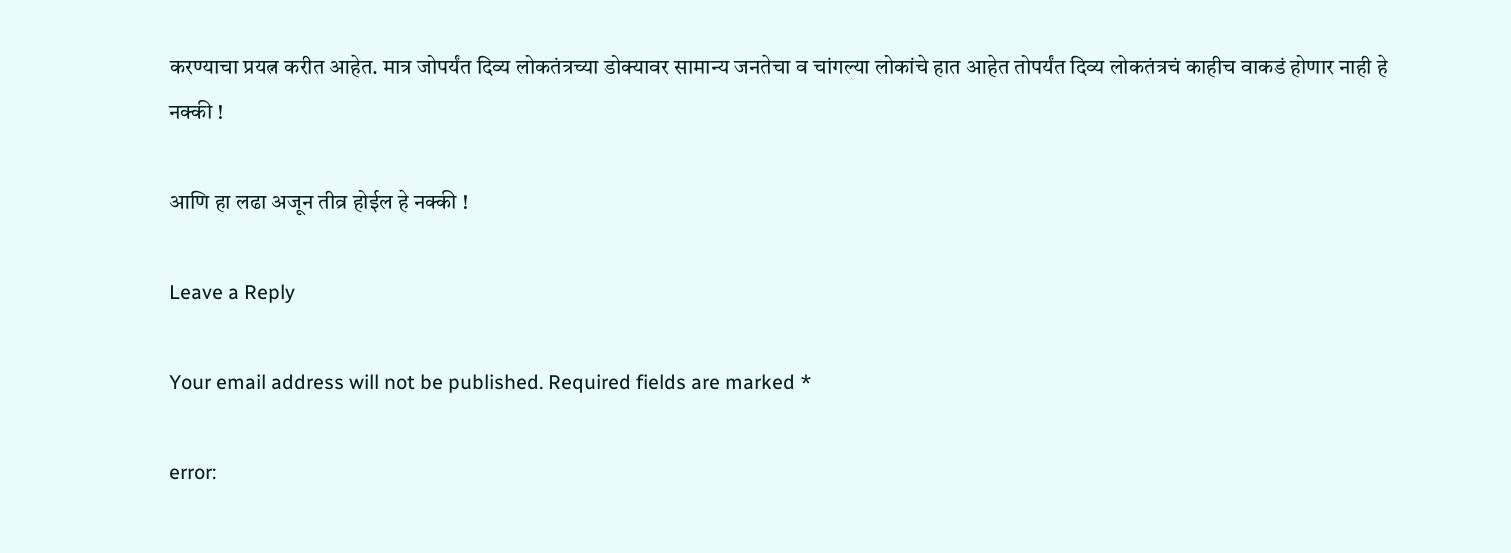करण्याचा प्रयत्न करीत आहेत. मात्र जोपर्यंत दिव्य लोकतंत्रच्या डोक्यावर सामान्य जनतेचा व चांगल्या लोकांचे हात आहेत तोपर्यंत दिव्य लोकतंत्रचं काहीच वाकडं होणार नाही हे नक्की !

आणि हा लढा अजून तीव्र होईल हे नक्की !

Leave a Reply

Your email address will not be published. Required fields are marked *

error: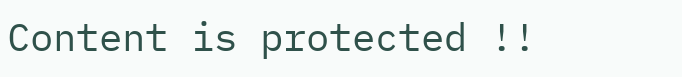Content is protected !!